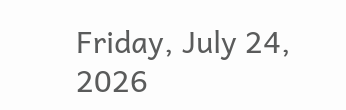Friday, July 24, 2026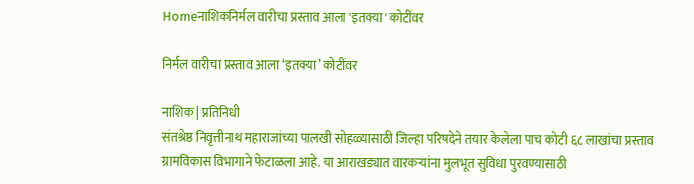Homeनाशिकनिर्मल वारीचा प्रस्ताव आला 'इतक्या' कोटींवर

निर्मल वारीचा प्रस्ताव आला ‘इतक्या’ कोटींवर

नाशिक | प्रतिनिधी
संतश्रेष्ठ निवृत्तीनाथ महाराजांच्या पालखी सोहळ्यासाठी जिल्हा परिषदेने तयार केलेला पाच कोटी ६८ लाखांचा प्रस्ताव ग्रामविकास विभागाने फेटाळला आहे. या आराखड्यात वारकर्‍यांना मुलभूत सुविधा पुरवण्यासाठी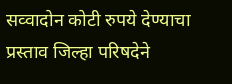सव्वादोन कोटी रुपये देण्याचा प्रस्ताव जिल्हा परिषदेने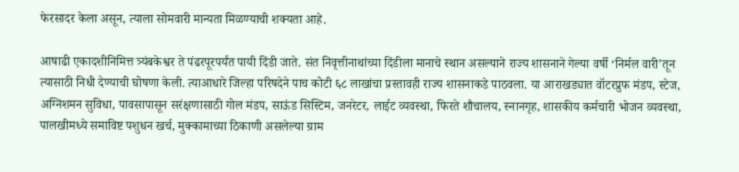फेरसादर केला असून, त्याला सोमवारी मान्यता मिळण्याची शक्यता आहे.

आषाढी एकादशीनिमित्त त्र्यंबकेश्वर ते पंढरपूरपर्यंत पायी दिंडी जाते. संत निवृत्तीनाथांच्या दिंडीला मानाचे स्थान असल्याने राज्य शासनाने गेल्या वर्षी ‘निर्मल वारी’तून त्यासाठी निधी देण्याची घोषणा केली. त्याआधारे जिल्हा परिषदेने पाच कोटी ६८ लाखांचा प्रस्तावही राज्य शासनाकडे पाठवला. या आराखड्यात वॉटरप्रुफ मंडप, स्टेज, अग्निशमन सुविधा, पावसापासून सरंक्षणासाठी गोल मंडप, साऊंड सिस्टिम, जनरेटर, लाईट व्यवस्था, फिरते शौचालय, स्नानगृह, शासकीय कर्मचारी भोजन व्यवस्था, पालखीमध्ये समाविष्ट पशुधन खर्च, मुक्कामाच्या ठिकाणी असलेल्या ग्राम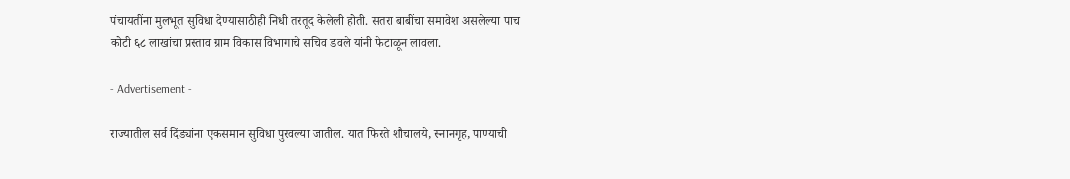पंचायतींना मुलभूत सुविधा देण्यासाठीही निधी तरतूद केलेली होती. सतरा बाबींचा समावेश असलेल्या पाच कोटी ६८ लाखांचा प्रस्ताव ग्राम विकास विभागाचे सचिव डवले यांनी फेटाळून लावला.

- Advertisement -

राज्यातील सर्व दिंड्यांना एकसमान सुविधा पुरवल्या जातील. यात फिरते शौचालये, स्नानगृह, पाण्याची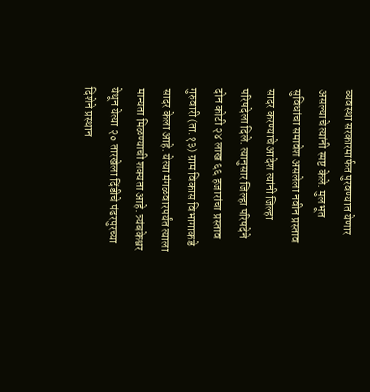व्यवस्था सरकारमार्फत पुरवण्यात येणार असल्याचे त्यांनी स्पष्ट केले. मुलभूत सुविधांचा समावेश असलेला नवीन प्रस्ताव सादर करण्याचे आदेश त्यांनी जिल्हा परिषदेला दिले. त्यानुसार जिल्हा परिषदेने दोन कोटी २४ लाख ६६ हजारांचा प्रस्ताव गुरुवारी (ता.१३) ग्राम विकास विभागाकडे सादर केला आहे. येत्या मंगळवारपर्यंत त्याला मान्यता मिळण्याची शक्यता आहे. त्र्यंबकेश्वर येथून येत्या २० तारखेला दिंडीचे पंढरपुरच्या दिशेने प्रस्थान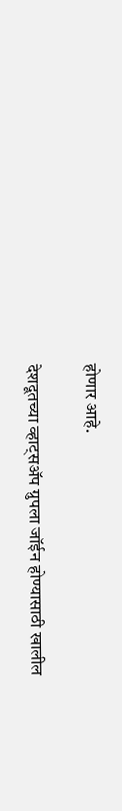होणार आहे.

देशदूतच्या व्हाट्सॲप ग्रुपला जॉईन होण्यासाठी खालील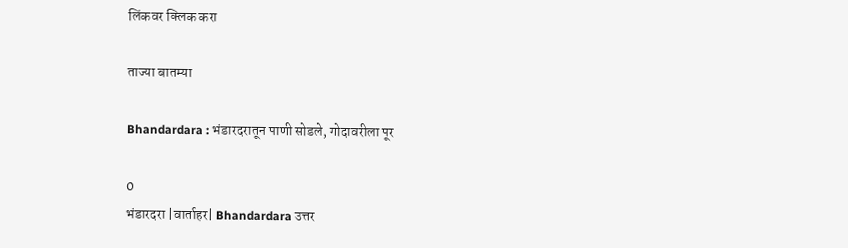लिंकवर क्लिक करा

ताज्या बातम्या

Bhandardara : भंडारदरातून पाणी सोडले, गोदावरीला पूर

0
भंडारदरा |वार्ताहर| Bhandardara उत्तर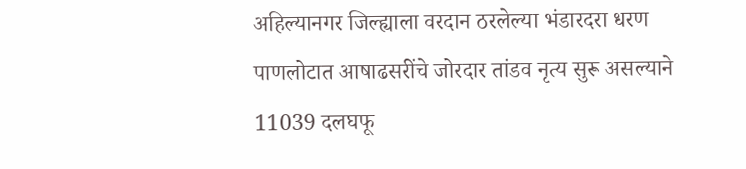अहिल्यानगर जिल्ह्याला वरदान ठरलेल्या भंडारदरा धरण पाणलोटात आषाढसरींचे जोरदार तांडव नृत्य सुरू असल्याने 11039 दलघफू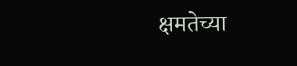क्षमतेच्या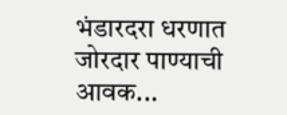भंडारदरा धरणात जोरदार पाण्याची आवक...